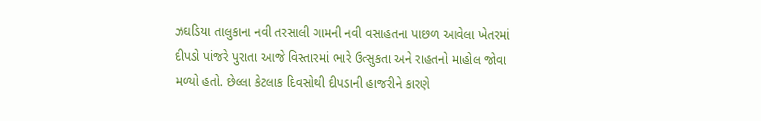ઝઘડિયા તાલુકાના નવી તરસાલી ગામની નવી વસાહતના પાછળ આવેલા ખેતરમાં દીપડો પાંજરે પુરાતા આજે વિસ્તારમાં ભારે ઉત્સુકતા અને રાહતનો માહોલ જોવા મળ્યો હતો. છેલ્લા કેટલાક દિવસોથી દીપડાની હાજરીને કારણે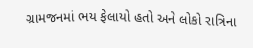ગ્રામજનમાં ભય ફેલાયો હતો અને લોકો રાત્રિના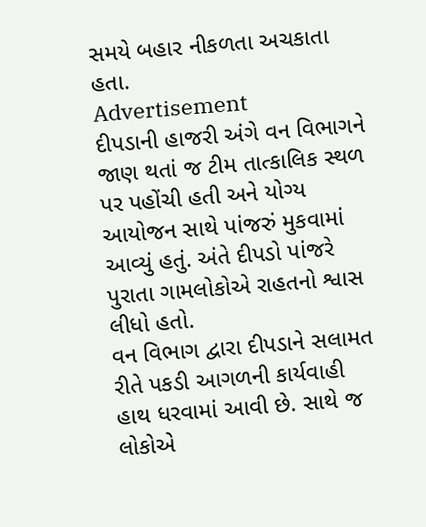સમયે બહાર નીકળતા અચકાતા હતા.
Advertisement
દીપડાની હાજરી અંગે વન વિભાગને જાણ થતાં જ ટીમ તાત્કાલિક સ્થળ પર પહોંચી હતી અને યોગ્ય આયોજન સાથે પાંજરું મુકવામાં આવ્યું હતું. અંતે દીપડો પાંજરે પુરાતા ગામલોકોએ રાહતનો શ્વાસ લીધો હતો.
વન વિભાગ દ્વારા દીપડાને સલામત રીતે પકડી આગળની કાર્યવાહી હાથ ધરવામાં આવી છે. સાથે જ લોકોએ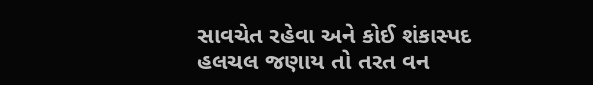સાવચેત રહેવા અને કોઈ શંકાસ્પદ હલચલ જણાય તો તરત વન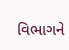વિભાગને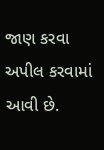જાણ કરવા અપીલ કરવામાં આવી છે.